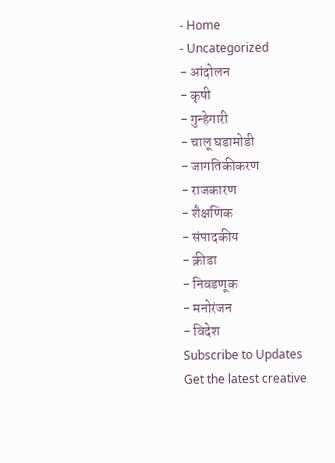- Home
- Uncategorized
- आंदोलन
- कृषी
- गुन्हेगारी
- चालू घडामोडी
- जागतिकीकरण
- राजकारण
- शैक्षणिक
- संपादकीय
- क्रीडा
- निवडणूक
- मनोरंजन
- विदेश
Subscribe to Updates
Get the latest creative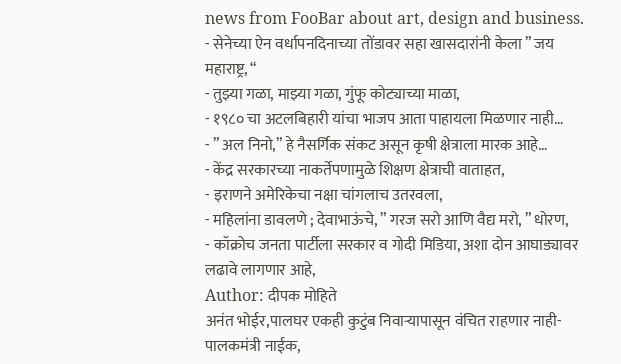news from FooBar about art, design and business.
- सेनेच्या ऐन वर्धापनदिनाच्या तोंडावर सहा खासदारांनी केला ” जय महाराष्ट्र, “
- तुझ्या गळा, माझ्या गळा, गुंफू कोट्याच्या माळा,
- १९८० चा अटलबिहारी यांचा भाजप आता पाहायला मिळणार नाही…
- ” अल निनो,” हे नैसर्गिक संकट असून कृषी क्षेत्राला मारक आहे…
- केंद्र सरकारच्या नाकर्तेपणामुळे शिक्षण क्षेत्राची वाताहत,
- इराणने अमेरिकेचा नक्षा चांगलाच उतरवला,
- महिलांना डावलणे ; देवाभाऊंचे, ” गरज सरो आणि वैद्य मरो, ” धोरण,
- कॉक्रोच जनता पार्टीला सरकार व गोदी मिडिया, अशा दोन आघाड्यावर लढावे लागणार आहे,
Author: दीपक मोहिते
अनंत भोईर,पालघर एकही कुटुंब निवाऱ्यापासून वंचित राहणार नाही-पालकमंत्री नाईक,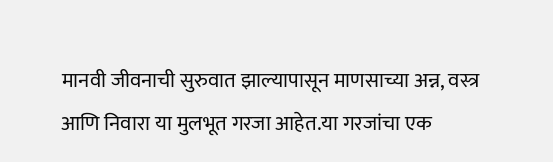मानवी जीवनाची सुरुवात झाल्यापासून माणसाच्या अन्न, वस्त्र आणि निवारा या मुलभूत गरजा आहेत.या गरजांचा एक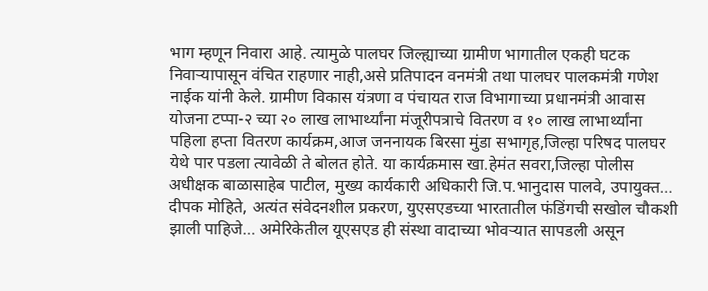भाग म्हणून निवारा आहे. त्यामुळे पालघर जिल्ह्याच्या ग्रामीण भागातील एकही घटक निवाऱ्यापासून वंचित राहणार नाही,असे प्रतिपादन वनमंत्री तथा पालघर पालकमंत्री गणेश नाईक यांनी केले. ग्रामीण विकास यंत्रणा व पंचायत राज विभागाच्या प्रधानमंत्री आवास योजना टप्पा-२ च्या २० लाख लाभार्थ्यांना मंजूरीपत्राचे वितरण व १० लाख लाभार्थ्यांना पहिला हप्ता वितरण कार्यक्रम,आज जननायक बिरसा मुंडा सभागृह,जिल्हा परिषद पालघर येथे पार पडला त्यावेळी ते बोलत होते. या कार्यक्रमास खा.हेमंत सवरा,जिल्हा पोलीस अधीक्षक बाळासाहेब पाटील, मुख्य कार्यकारी अधिकारी जि.प.भानुदास पालवे, उपायुक्त…
दीपक मोहिते, अत्यंत संवेदनशील प्रकरण, युएसएडच्या भारतातील फंडिंगची सखोल चौकशी झाली पाहिजे… अमेरिकेतील यूएसएड ही संस्था वादाच्या भोवऱ्यात सापडली असून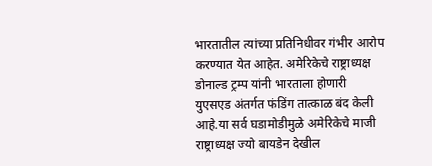भारतातील त्यांच्या प्रतिनिधीवर गंभीर आरोप करण्यात येत आहेत. अमेरिकेचे राष्ट्राध्यक्ष डोनाल्ड ट्रम्प यांनी भारताला होणारी युएसएड अंतर्गत फंडिंग तात्काळ बंद केली आहे.या सर्व घडामोडीमुळे अमेरिकेचे माजी राष्ट्राध्यक्ष ज्यो बायडेन देखील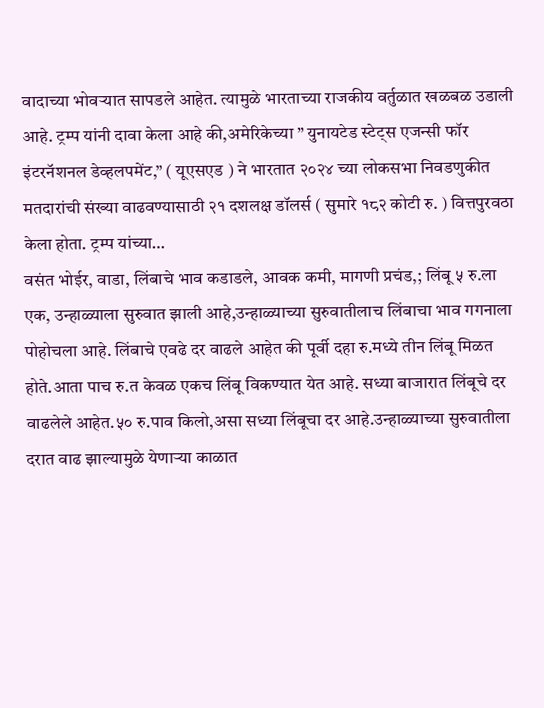वादाच्या भोवऱ्यात सापडले आहेत. त्यामुळे भारताच्या राजकीय वर्तुळात खळबळ उडाली आहे. ट्रम्प यांनी दावा केला आहे की,अमेरिकेच्या ” युनायटेड स्टेट्स एजन्सी फॉर इंटरनॅशनल डेव्हलपमेंट,” ( यूएसएड ) ने भारतात २०२४ च्या लोकसभा निवडणुकीत मतदारांची संख्या वाढवण्यासाठी २१ दशलक्ष डॉलर्स ( सुमारे १८२ कोटी रु. ) वित्तपुरवठा केला होता. ट्रम्प यांच्या…
वसंत भोईर, वाडा, लिंबाचे भाव कडाडले, आवक कमी, मागणी प्रचंड,; लिंबू ५ रु.ला एक, उन्हाळ्याला सुरुवात झाली आहे,उन्हाळ्याच्या सुरुवातीलाच लिंबाचा भाव गगनाला पोहोचला आहे. लिंबाचे एवढे दर वाढले आहेत की पूर्वी दहा रु.मध्ये तीन लिंबू मिळत होते.आता पाच रु.त केवळ एकच लिंबू विकण्यात येत आहे. सध्या बाजारात लिंबूचे दर वाढलेले आहेत.५० रु.पाव किलो,असा सध्या लिंबूचा दर आहे.उन्हाळ्याच्या सुरुवातीला दरात वाढ झाल्यामुळे येणाऱ्या काळात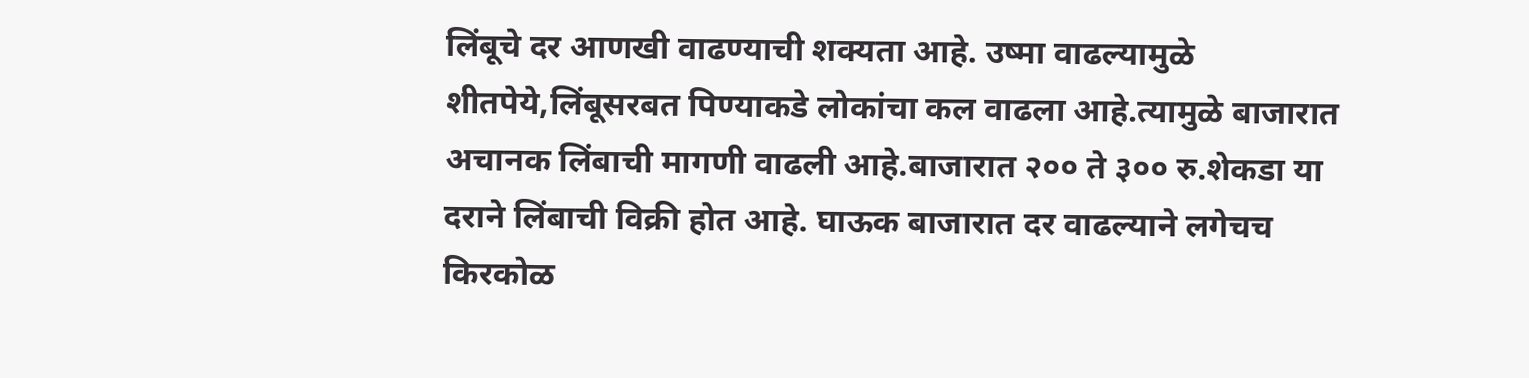लिंबूचे दर आणखी वाढण्याची शक्यता आहे. उष्मा वाढल्यामुळे शीतपेये,लिंबूसरबत पिण्याकडे लोकांचा कल वाढला आहे.त्यामुळे बाजारात अचानक लिंबाची मागणी वाढली आहे.बाजारात २०० ते ३०० रु.शेकडा या दराने लिंबाची विक्री होत आहे. घाऊक बाजारात दर वाढल्याने लगेचच किरकोळ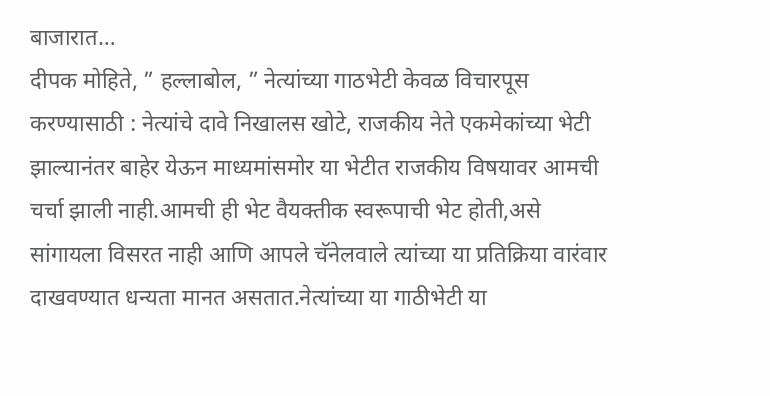बाजारात…
दीपक मोहिते, ” हल्लाबोल, ” नेत्यांच्या गाठभेटी केवळ विचारपूस करण्यासाठी : नेत्यांचे दावे निखालस खोटे, राजकीय नेते एकमेकांच्या भेटी झाल्यानंतर बाहेर येऊन माध्यमांसमोर या भेटीत राजकीय विषयावर आमची चर्चा झाली नाही.आमची ही भेट वैयक्तीक स्वरूपाची भेट होती,असे सांगायला विसरत नाही आणि आपले चॅनेलवाले त्यांच्या या प्रतिक्रिया वारंवार दाखवण्यात धन्यता मानत असतात.नेत्यांच्या या गाठीभेटी या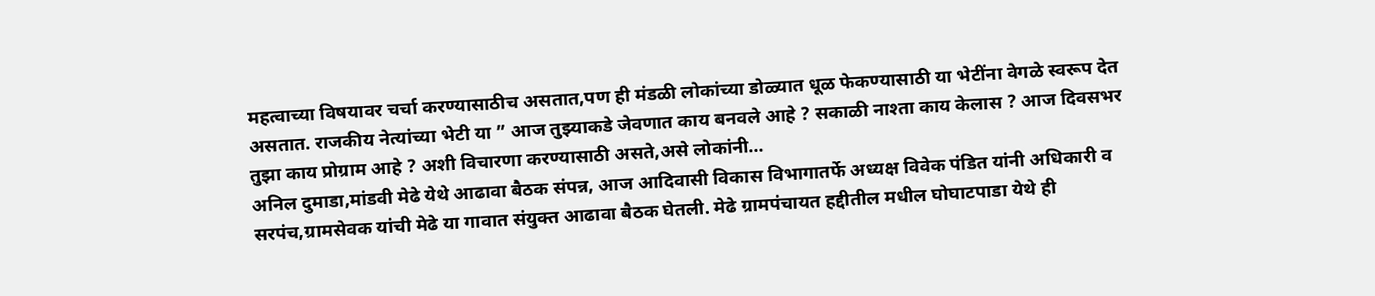महत्वाच्या विषयावर चर्चा करण्यासाठीच असतात,पण ही मंडळी लोकांच्या डोळ्यात धूळ फेकण्यासाठी या भेटींना वेगळे स्वरूप देत असतात. राजकीय नेत्यांच्या भेटी या ” आज तुझ्याकडे जेवणात काय बनवले आहे ? सकाळी नाश्ता काय केलास ? आज दिवसभर तुझा काय प्रोग्राम आहे ? अशी विचारणा करण्यासाठी असते,असे लोकांनी…
अनिल दुमाडा,मांडवी मेढे येथे आढावा बैठक संपन्न, आज आदिवासी विकास विभागातर्फे अध्यक्ष विवेक पंडित यांनी अधिकारी व सरपंच,ग्रामसेवक यांची मेढे या गावात संयुक्त आढावा बैठक घेतली. मेढे ग्रामपंचायत हद्दीतील मधील घोघाटपाडा येथे ही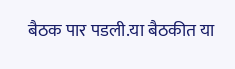बैठक पार पडली.या बैठकीत या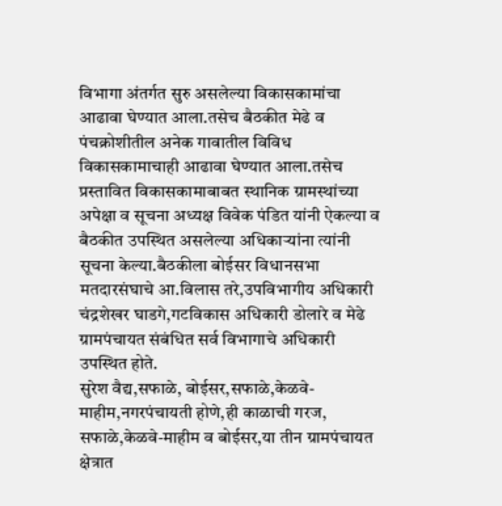विभागा अंतर्गत सुरु असलेल्या विकासकामांचा आढावा घेण्यात आला.तसेच बैठकीत मेढे व पंचक्रोशीतील अनेक गावातील विविध विकासकामाचाही आढावा घेण्यात आला.तसेच प्रस्तावित विकासकामाबाबत स्थानिक ग्रामस्थांच्या अपेक्षा व सूचना अध्यक्ष विवेक पंडित यांनी ऐकल्या व बैठकीत उपस्थित असलेल्या अधिकाऱ्यांना त्यांनी सूचना केल्या.बैठकीला बोईसर विधानसभा मतदारसंघाचे आ.विलास तरे,उपविभागीय अधिकारी चंद्रशेखर घाडगे,गटविकास अधिकारी डोलारे व मेढे ग्रामपंचायत संबंधित सर्व विभागाचे अधिकारी उपस्थित होते.
सुरेश वैद्य,सफाळे, बोईसर,सफाळे,केळवे-माहीम,नगरपंचायती होणे,ही काळाची गरज, सफाळे,केळवे-माहीम व बोईसर,या तीन ग्रामपंचायत क्षेत्रात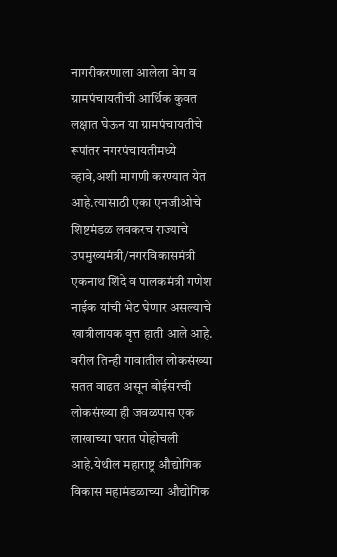नागरीकरणाला आलेला वेग व ग्रामपंचायतीची आर्थिक कुवत लक्षात घेऊन या ग्रामपंचायतीचे रूपांतर नगरपंचायतीमध्ये व्हावे,अशी मागणी करण्यात येत आहे.त्यासाठी एका एनजीओचे शिष्टमंडळ लवकरच राज्याचे उपमुख्यमंत्री/नगरविकासमंत्री एकनाथ शिंदे व पालकमंत्री गणेश नाईक यांची भेट घेणार असल्याचे खात्रीलायक वृत्त हाती आले आहे. वरील तिन्ही गावातील लोकसंख्या सतत वाढत असून बोईसरची लोकसंख्या ही जवळपास एक लाखाच्या घरात पोहोचली आहे.येथील महाराष्ट्र औद्योगिक विकास महामंडळाच्या औद्योगिक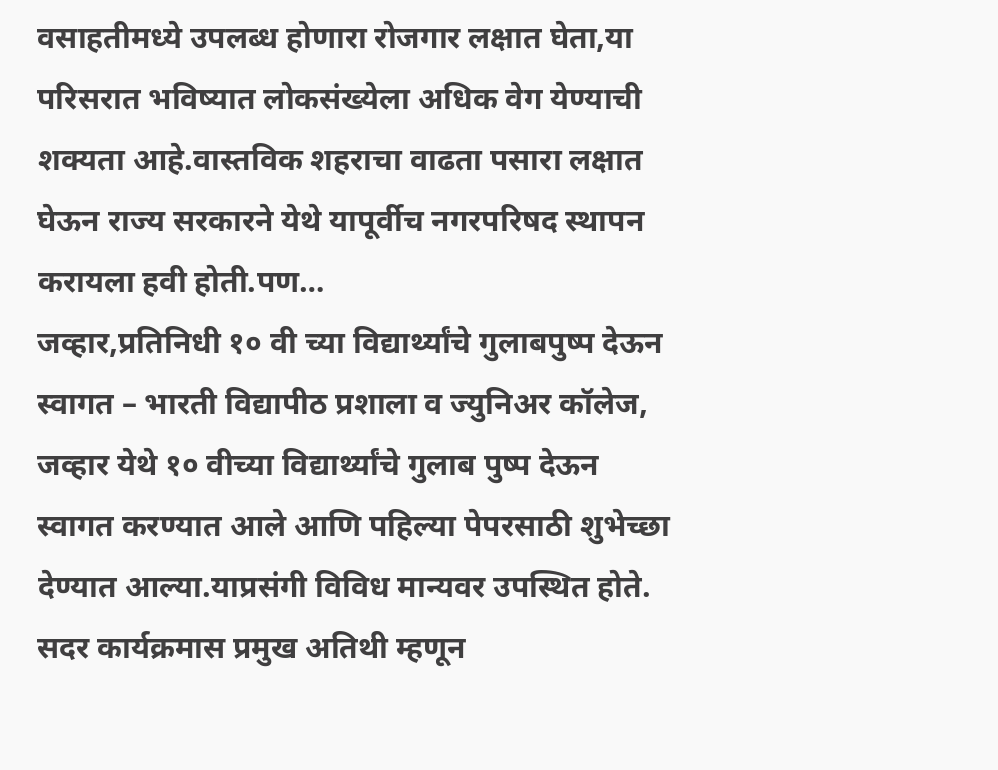वसाहतीमध्ये उपलब्ध होणारा रोजगार लक्षात घेता,या परिसरात भविष्यात लोकसंख्येला अधिक वेग येण्याची शक्यता आहे.वास्तविक शहराचा वाढता पसारा लक्षात घेऊन राज्य सरकारने येथे यापूर्वीच नगरपरिषद स्थापन करायला हवी होती.पण…
जव्हार,प्रतिनिधी १० वी च्या विद्यार्थ्यांचे गुलाबपुष्प देऊन स्वागत – भारती विद्यापीठ प्रशाला व ज्युनिअर कॉलेज, जव्हार येथे १० वीच्या विद्यार्थ्यांचे गुलाब पुष्प देऊन स्वागत करण्यात आले आणि पहिल्या पेपरसाठी शुभेच्छा देण्यात आल्या.याप्रसंगी विविध मान्यवर उपस्थित होते. सदर कार्यक्रमास प्रमुख अतिथी म्हणून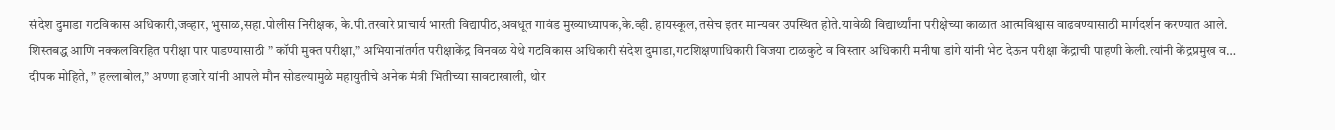संदेश दुमाडा गटविकास अधिकारी,जव्हार, भुसाळ,सहा.पोलीस निरीक्षक, के.पी.तरवारे प्राचार्य भारती विद्यापीठ,अवधूत गावंड मुख्याध्यापक,के.व्ही. हायस्कूल,तसेच इतर मान्यवर उपस्थित होते.यावेळी विद्यार्थ्यांना परीक्षेच्या काळात आत्मविश्वास वाढवण्यासाठी मार्गदर्शन करण्यात आले. शिस्तबद्ध आणि नक्कलविरहित परीक्षा पार पाडण्यासाठी ” कॉपी मुक्त परीक्षा,” अभियानांतर्गत परीक्षाकेंद्र विनवळ येथे गटविकास अधिकारी संदेश दुमाडा,गटशिक्षणाधिकारी विजया टाळकुटे व विस्तार अधिकारी मनीषा डांगे यांनी भेट देऊन परीक्षा केंद्राची पाहणी केली.त्यांनी केंद्रप्रमुख व…
दीपक मोहिते, ” हल्लाबोल,” अण्णा हजारे यांनी आपले मौन सोडल्यामुळे महायुतीचे अनेक मंत्री भितीच्या सावटाखाली, थोर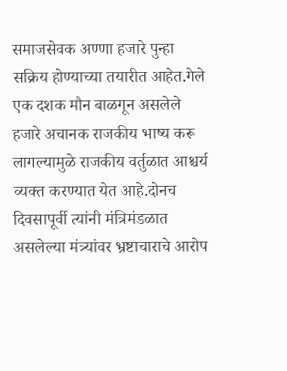समाजसेवक अण्णा हजारे पुन्हा सक्रिय होण्याच्या तयारीत आहेत.गेले एक दशक मौन बाळगून असलेले हजारे अचानक राजकीय भाष्य करू लागल्यामुळे राजकीय वर्तुळात आश्चर्य व्यक्त करण्यात येत आहे.दोनच दिवसापूर्वी त्यांनी मंत्रिमंडळात असलेल्या मंत्र्यांवर भ्रष्टाचाराचे आरोप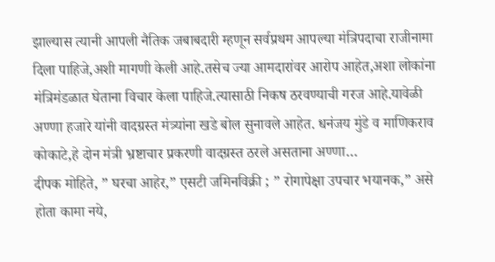झाल्यास त्यानी आपली नैतिक जबाबदारी म्हणून सर्वप्रथम आपल्या मंत्रिपदाचा राजीनामा दिला पाहिजे,अशी मागणी केली आहे.तसेच ज्या आमदारांवर आरोप आहेत,अशा लोकांना मंत्रिमंडळात घेताना विचार केला पाहिजे.त्यासाठी निकष ठरवण्याची गरज आहे.यावेळी अण्णा हजारे यांनी वादग्रस्त मंत्र्यांना खडे बोल सुनावले आहेत. धनंजय मुंडे व माणिकराव कोकाटे,हे दोन मंत्री भ्रष्टाचार प्रकरणी वादग्रस्त ठरले असताना अण्णा…
दीपक मोहिते, ” घरचा आहेर,” एसटी जमिनविक्री ; ” रोगापेक्षा उपचार भयानक,” असे होता कामा नये,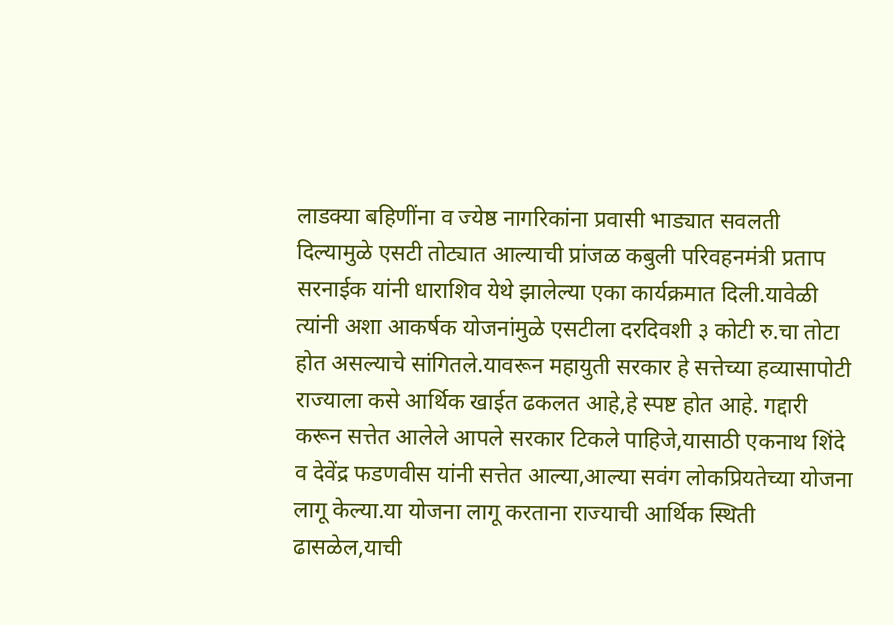लाडक्या बहिणींना व ज्येष्ठ नागरिकांना प्रवासी भाड्यात सवलती दिल्यामुळे एसटी तोट्यात आल्याची प्रांजळ कबुली परिवहनमंत्री प्रताप सरनाईक यांनी धाराशिव येथे झालेल्या एका कार्यक्रमात दिली.यावेळी त्यांनी अशा आकर्षक योजनांमुळे एसटीला दरदिवशी ३ कोटी रु.चा तोटा होत असल्याचे सांगितले.यावरून महायुती सरकार हे सत्तेच्या हव्यासापोटी राज्याला कसे आर्थिक खाईत ढकलत आहे,हे स्पष्ट होत आहे. गद्दारी करून सत्तेत आलेले आपले सरकार टिकले पाहिजे,यासाठी एकनाथ शिंदे व देवेंद्र फडणवीस यांनी सत्तेत आल्या,आल्या सवंग लोकप्रियतेच्या योजना लागू केल्या.या योजना लागू करताना राज्याची आर्थिक स्थिती ढासळेल,याची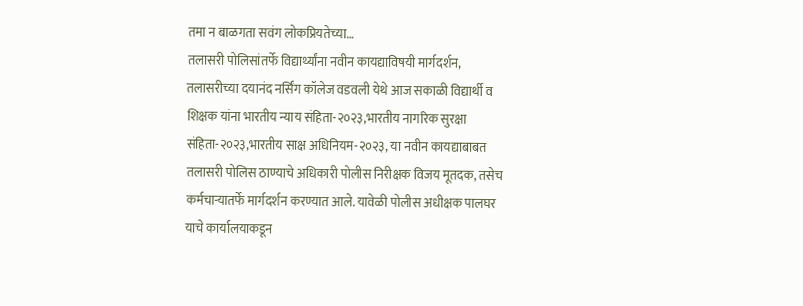तमा न बाळगता सवंग लोकप्रियतेच्या…
तलासरी पोलिसांतर्फे विद्यार्थ्यांना नवीन कायद्याविषयी मार्गदर्शन, तलासरीच्या दयानंद नर्सिंग कॉलेज वडवली येथे आज सकाळी विद्यार्थी व शिक्षक यांना भारतीय न्याय संहिता-२०२३,भारतीय नागरिक सुरक्षा संहिता-२०२३,भारतीय साक्ष अधिनियम-२०२३, या नवीन कायद्याबाबत तलासरी पोलिस ठाण्याचे अधिकारी पोलीस निरीक्षक विजय मूतदक, तसेच कर्मचाऱ्यातर्फे मार्गदर्शन करण्यात आले. यावेळी पोलीस अधीक्षक पालघर याचे कार्यालयाकडून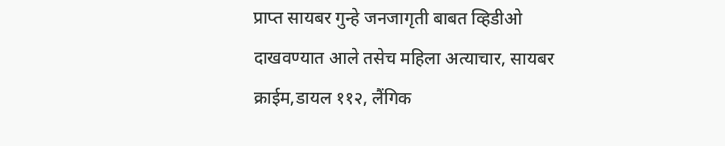प्राप्त सायबर गुन्हे जनजागृती बाबत व्हिडीओ दाखवण्यात आले तसेच महिला अत्याचार, सायबर क्राईम,डायल ११२, लैंगिक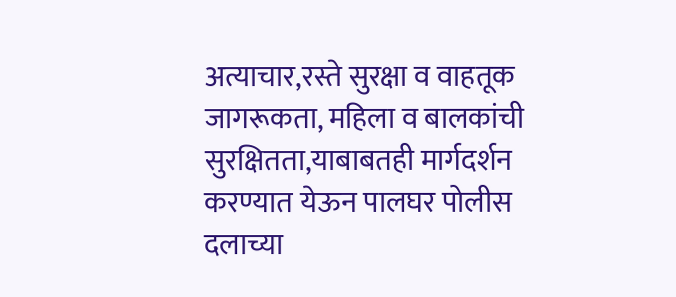अत्याचार,रस्ते सुरक्षा व वाहतूक जागरूकता, महिला व बालकांची सुरक्षितता,याबाबतही मार्गदर्शन करण्यात येऊन पालघर पोलीस दलाच्या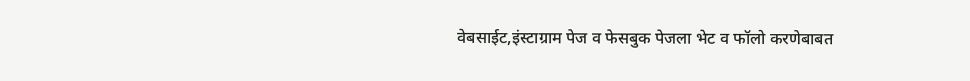वेबसाईट,इंस्टाग्राम पेज व फेसबुक पेजला भेट व फॉलो करणेबाबत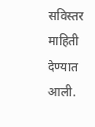सविस्तर माहिती देण्यात आली.